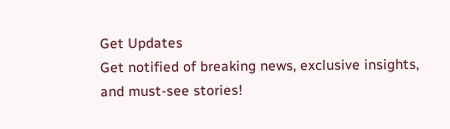Get Updates
Get notified of breaking news, exclusive insights, and must-see stories!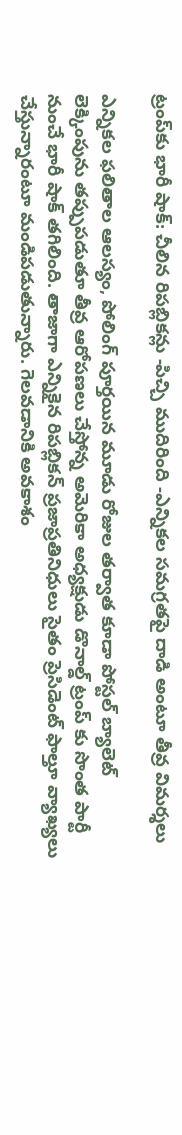ట్రంప్‌కు భారీ షాక్: చీలిన రిపబ్లికన్లు -పిచ్చి ముదిరింది -ఎన్నికల సమగ్రతపై దాడి అంటూ తీవ్ర విమర్శలు

ఎన్నికల ఫలితాల ఆలస్యం, పోలింగ్ పూర్తయిన మూడు రోజుల తర్వాత కూడా పోస్టల్ బ్యాలెట్ లెక్కింపును తప్పుపడుతూ తీవ్ర ఆరోపణలు చేస్తోన్న అమెరికా అధ్యక్షుడు డొనాల్డ్ ట్రంప్ కు సొంత పార్టీ నుంచే భారీ షాక్ తగిలింది. తాజాగా ఎన్నికైన రిపబ్లికన్ ప్రజాప్రతినిధులు సైతం ప్రెసిడెంట్ ఫాల్తూ వ్యాఖ్యలు చేస్తున్నారంటూ మండిపడుతున్నారు. గెలవడానికి అవకాశం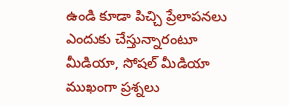ఉండి కూడా పిచ్చి ప్రేలాపనలు ఎందుకు చేస్తున్నారంటూ మీడియా, సోషల్ మీడియా ముఖంగా ప్రశ్నలు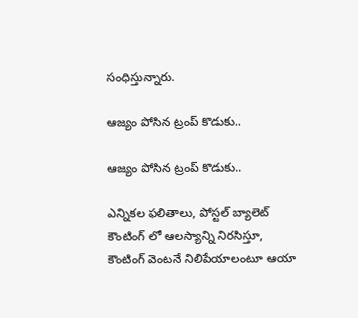సంధిస్తున్నారు.

ఆజ్యం పోసిన ట్రంప్ కొడుకు..

ఆజ్యం పోసిన ట్రంప్ కొడుకు..

ఎన్నికల ఫలితాలు, పోస్టల్ బ్యాలెట్ కౌంటింగ్ లో ఆలస్యాన్ని నిరసిస్తూ, కౌంటింగ్ వెంటనే నిలిపేయాలంటూ ఆయా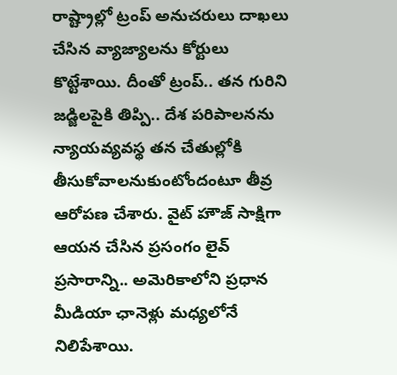రాష్ట్రాల్లో ట్రంప్ అనుచరులు దాఖలు చేసిన వ్యాజ్యాలను కోర్టులు కొట్టేశాయి. దీంతో ట్రంప్.. తన గురిని జడ్జిలపైకి తిప్పి.. దేశ పరిపాలనను న్యాయవ్యవస్థ తన చేతుల్లోకి తీసుకోవాలనుకుంటోందంటూ తీవ్ర ఆరోపణ చేశారు. వైట్ హౌజ్ సాక్షిగా ఆయన చేసిన ప్రసంగం లైవ్ ప్రసారాన్ని.. అమెరికాలోని ప్రధాన మీడియా ఛానెళ్లు మధ్యలోనే నిలిపేశాయి.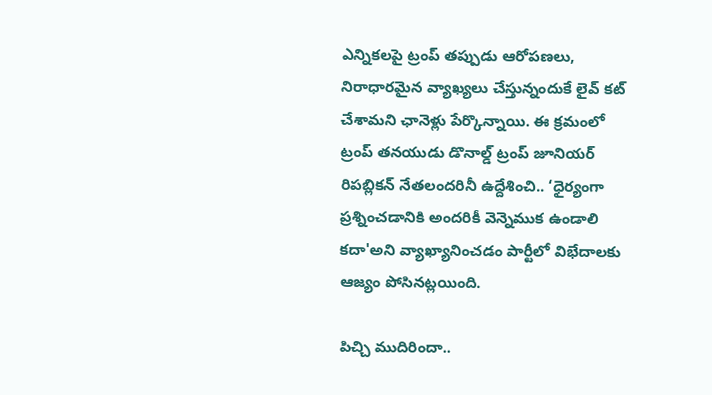ఎన్నికలపై ట్రంప్ తప్పుడు ఆరోపణలు, నిరాధారమైన వ్యాఖ్యలు చేస్తున్నందుకే లైవ్ కట్ చేశామని ఛానెళ్లు పేర్కొన్నాయి. ఈ క్రమంలో ట్రంప్ తనయుడు డొనాల్డ్ ట్రంప్ జూనియర్ రిపబ్లికన్ నేతలందరినీ ఉద్దేశించి.. ‘ధైర్యంగా ప్రశ్నించడానికి అందరికీ వెన్నెముక ఉండాలి కదా'అని వ్యాఖ్యానించడం పార్టీలో విభేదాలకు ఆజ్యం పోసినట్లయింది.

పిచ్చి ముదిరిందా..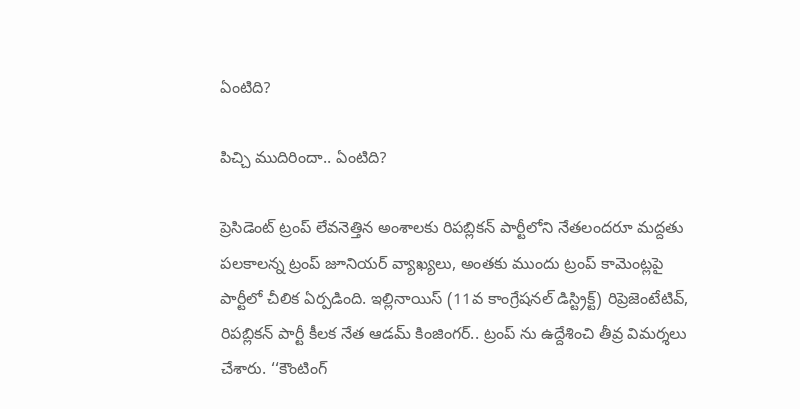ఏంటిది?

పిచ్చి ముదిరిందా.. ఏంటిది?

ప్రెసిడెంట్ ట్రంప్ లేవనెత్తిన అంశాలకు రిపబ్లికన్ పార్టీలోని నేతలందరూ మద్దతు పలకాలన్న ట్రంప్ జూనియర్ వ్యాఖ్యలు, అంతకు ముందు ట్రంప్ కామెంట్లపై పార్టీలో చీలిక ఏర్పడింది. ఇల్లినాయిస్ (11వ కాంగ్రేషనల్ డిస్ట్రిక్ట్) రిప్రెజెంటేటివ్, రిపబ్లికన్ పార్టీ కీలక నేత ఆడమ్ కింజింగర్.. ట్రంప్ ను ఉద్దేశించి తీవ్ర విమర్శలు చేశారు. ‘‘కౌంటింగ్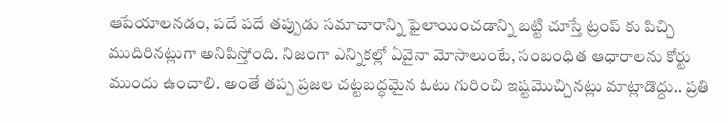ఆపేయాలనడం, పదే పదే తప్పుడు సమాచారాన్ని ఫైలాయించడాన్ని బట్టి చూస్తే ట్రంప్ కు పిచ్చి ముదిరినట్లుగా అనిపిస్తోంది. నిజంగా ఎన్నికల్లో ఏవైనా మోసాలుంటే, సంబంధిత ఆధారాలను కోర్టు ముందు ఉంచాలి. అంతే తప్ప ప్రజల చట్టబద్ధమైన ఓటు గురించి ఇష్టమొచ్చినట్లు మాట్లాడొద్దు.. ప్రతి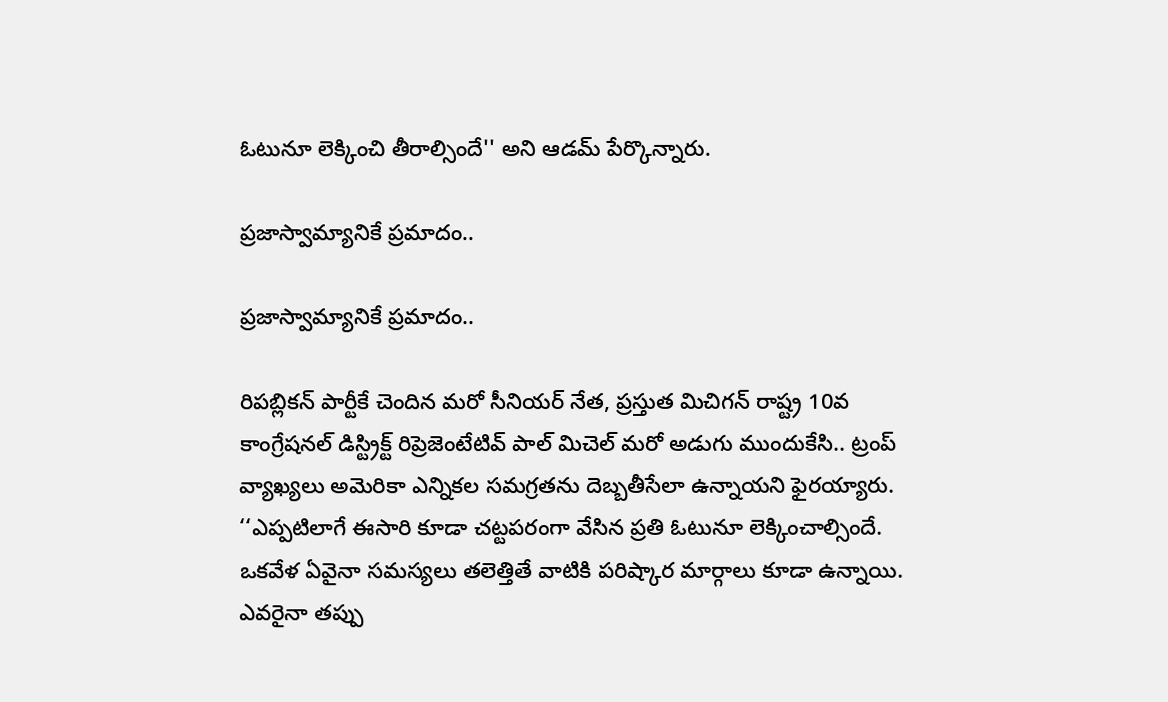ఓటునూ లెక్కించి తీరాల్సిందే'' అని ఆడమ్ పేర్కొన్నారు.

ప్రజాస్వామ్యానికే ప్రమాదం..

ప్రజాస్వామ్యానికే ప్రమాదం..

రిపబ్లికన్ పార్టీకే చెందిన మరో సీనియర్ నేత, ప్రస్తుత మిచిగన్ రాష్ట్ర 10వ కాంగ్రేషనల్ డిస్ట్రిక్ట్ రిప్రెజెంటేటివ్ పాల్ మిచెల్ మరో అడుగు ముందుకేసి.. ట్రంప్ వ్యాఖ్యలు అమెరికా ఎన్నికల సమగ్రతను దెబ్బతీసేలా ఉన్నాయని ఫైరయ్యారు. ‘‘ఎప్పటిలాగే ఈసారి కూడా చట్టపరంగా వేసిన ప్రతి ఓటునూ లెక్కించాల్సిందే. ఒకవేళ ఏవైనా సమస్యలు తలెత్తితే వాటికి పరిష్కార మార్గాలు కూడా ఉన్నాయి. ఎవరైనా తప్పు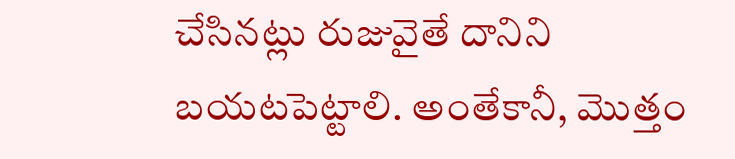చేసినట్లు రుజువైతే దానిని బయటపెట్టాలి. అంతేకానీ, మొత్తం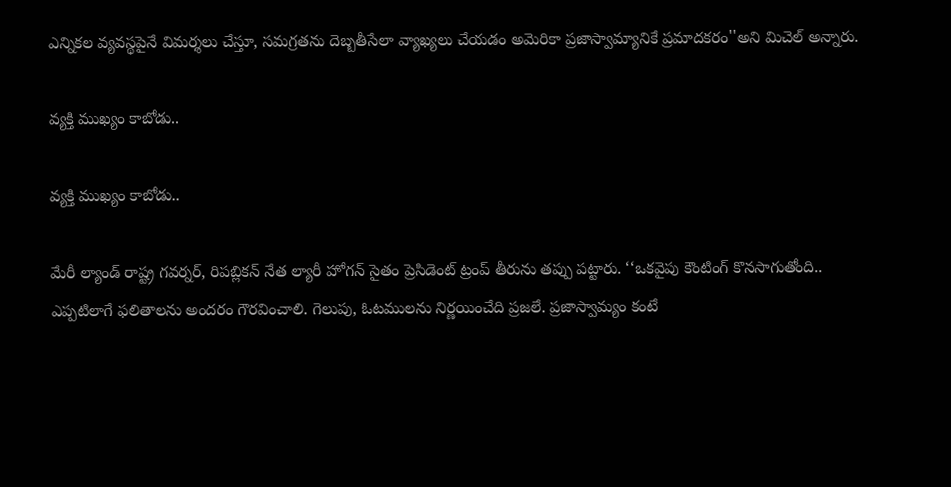ఎన్నికల వ్యవస్థపైనే విమర్శలు చేస్తూ, సమగ్రతను దెబ్బతీసేలా వ్యాఖ్యలు చేయడం అమెరికా ప్రజాస్వామ్యానికే ప్రమాదకరం''అని మిచెల్ అన్నారు.

వ్యక్తి ముఖ్యం కాబోడు..

వ్యక్తి ముఖ్యం కాబోడు..

మేరీ ల్యాండ్ రాష్ట్ర గవర్నర్, రిపబ్లికన్ నేత ల్యారీ హోగన్ సైతం ప్రెసిడెంట్ ట్రంప్ తీరును తప్పు పట్టారు. ‘‘ఒకవైపు కౌంటింగ్ కొనసాగుతోంది.. ఎప్పటిలాగే ఫలితాలను అందరం గౌరవించాలి. గెలుపు, ఓటములను నిర్ణయించేది ప్రజలే. ప్రజాస్వామ్యం కంటే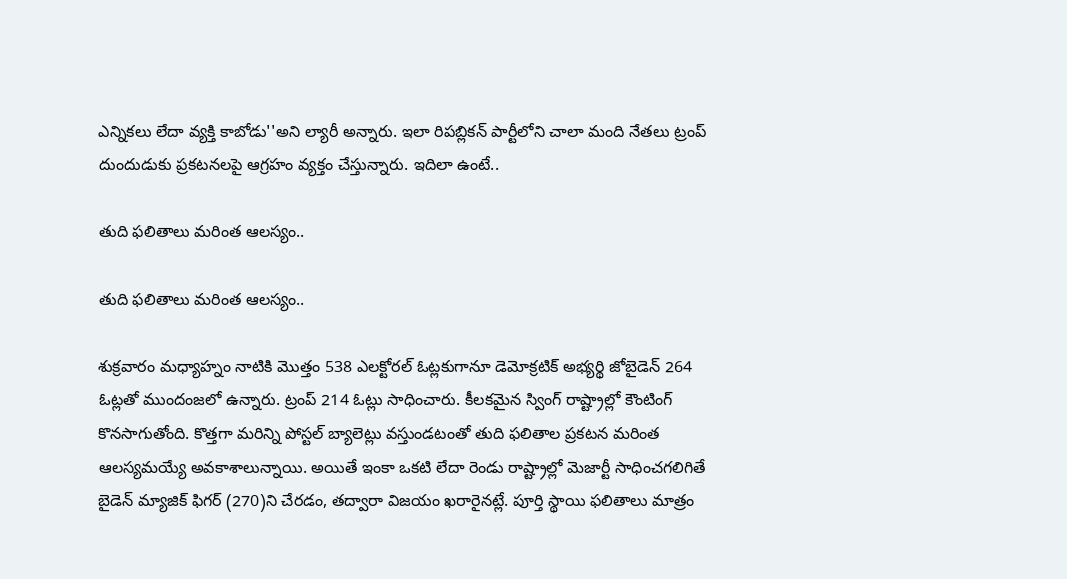ఎన్నికలు లేదా వ్యక్తి కాబోడు''అని ల్యారీ అన్నారు. ఇలా రిపబ్లికన్ పార్టీలోని చాలా మంది నేతలు ట్రంప్ దుందుడుకు ప్రకటనలపై ఆగ్రహం వ్యక్తం చేస్తున్నారు. ఇదిలా ఉంటే..

తుది ఫలితాలు మరింత ఆలస్యం..

తుది ఫలితాలు మరింత ఆలస్యం..

శుక్రవారం మధ్యాహ్నం నాటికి మొత్తం 538 ఎలక్టోరల్ ఓట్లకుగానూ డెమోక్రటిక్ అభ్యర్థి జోబైడెన్ 264 ఓట్లతో ముందంజలో ఉన్నారు. ట్రంప్ 214 ఓట్లు సాధించారు. కీలకమైన స్వింగ్ రాష్ట్రాల్లో కౌంటింగ్ కొనసాగుతోంది. కొత్తగా మరిన్ని పోస్టల్ బ్యాలెట్లు వస్తుండటంతో తుది ఫలితాల ప్రకటన మరింత ఆలస్యమయ్యే అవకాశాలున్నాయి. అయితే ఇంకా ఒకటి లేదా రెండు రాష్ట్రాల్లో మెజార్టీ సాధించగలిగితే బైడెన్ మ్యాజిక్ ఫిగర్ (270)ని చేరడం, తద్వారా విజయం ఖరారైనట్లే. పూర్తి స్థాయి ఫలితాలు మాత్రం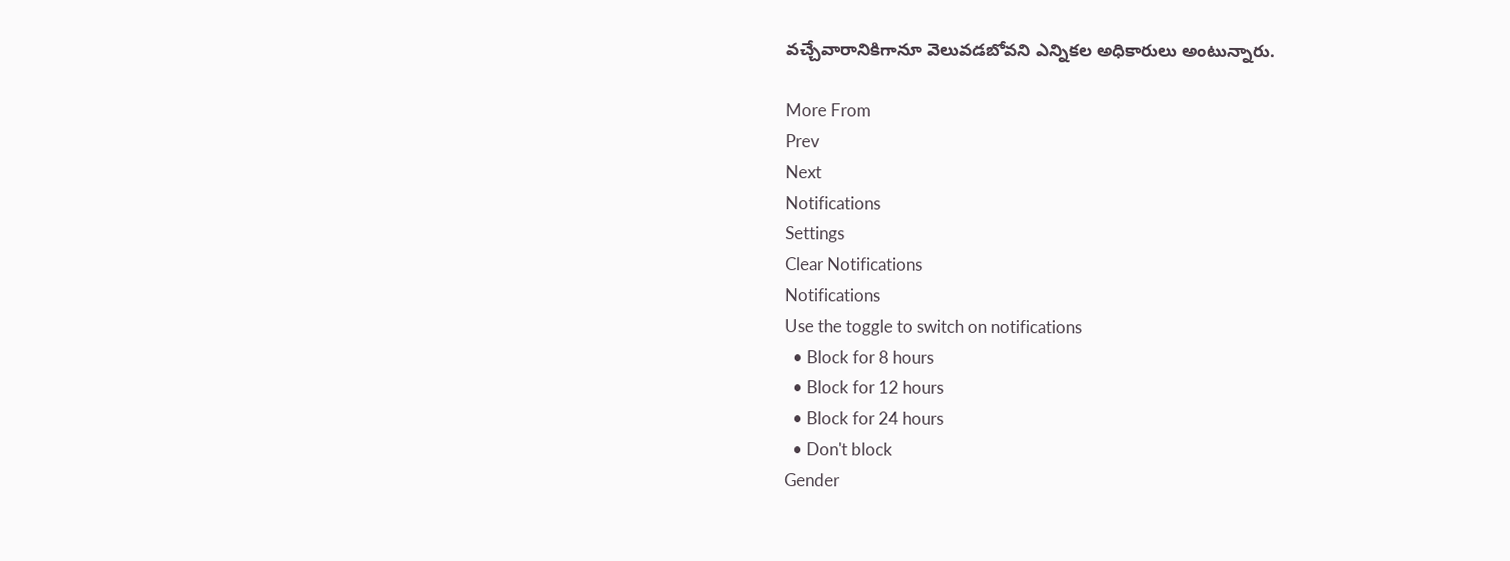వచ్చేవారానికిగానూ వెలువడబోవని ఎన్నికల అధికారులు అంటున్నారు.

More From
Prev
Next
Notifications
Settings
Clear Notifications
Notifications
Use the toggle to switch on notifications
  • Block for 8 hours
  • Block for 12 hours
  • Block for 24 hours
  • Don't block
Gender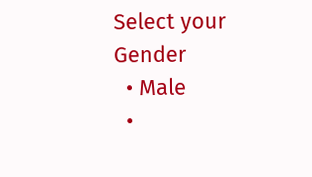Select your Gender
  • Male
  •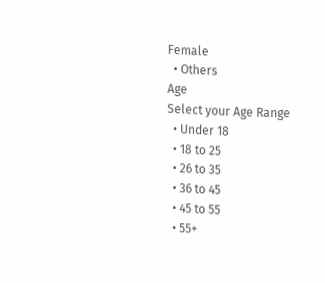Female
  • Others
Age
Select your Age Range
  • Under 18
  • 18 to 25
  • 26 to 35
  • 36 to 45
  • 45 to 55
  • 55+